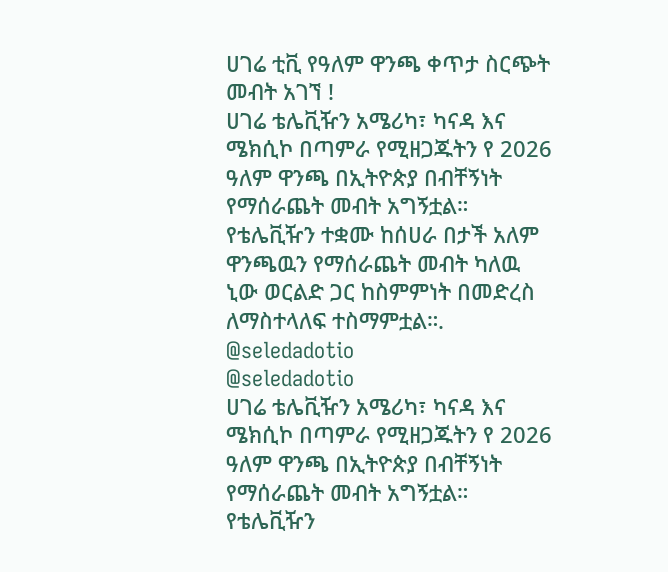ሀገሬ ቲቪ የዓለም ዋንጫ ቀጥታ ስርጭት መብት አገኘ !
ሀገሬ ቴሌቪዥን አሜሪካ፣ ካናዳ እና ሜክሲኮ በጣምራ የሚዘጋጁትን የ 2026 ዓለም ዋንጫ በኢትዮጵያ በብቸኝነት የማሰራጨት መብት አግኝቷል።
የቴሌቪዥን ተቋሙ ከሰሀራ በታች አለም ዋንጫዉን የማሰራጨት መብት ካለዉ ኒው ወርልድ ጋር ከስምምነት በመድረስ ለማስተላለፍ ተስማምቷል።.
@seledadotio
@seledadotio
ሀገሬ ቴሌቪዥን አሜሪካ፣ ካናዳ እና ሜክሲኮ በጣምራ የሚዘጋጁትን የ 2026 ዓለም ዋንጫ በኢትዮጵያ በብቸኝነት የማሰራጨት መብት አግኝቷል።
የቴሌቪዥን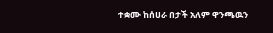ተቋሙ ከሰሀራ በታች አለም ዋንጫዉን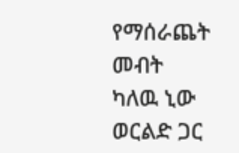የማሰራጨት መብት ካለዉ ኒው ወርልድ ጋር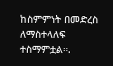ከስምምነት በመድረስ ለማስተላለፍ ተስማምቷል።.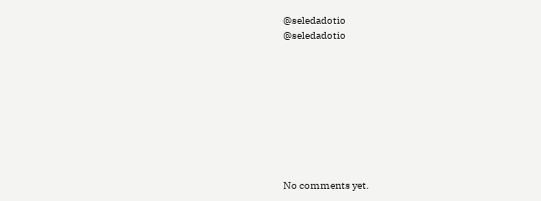@seledadotio
@seledadotio









No comments yet.